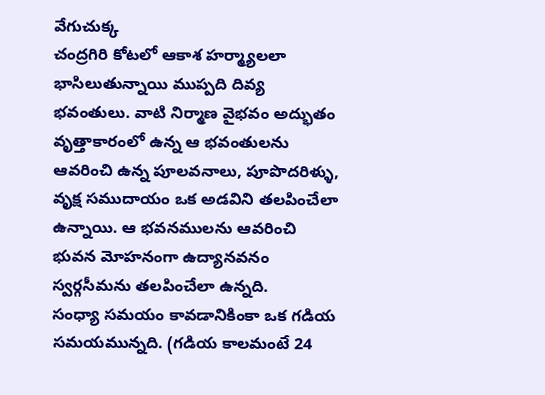వేగుచుక్క
చంద్రగిరి కోటలో ఆకాశ హర్మ్యాలలా భాసిలుతున్నాయి ముప్పది దివ్య భవంతులు. వాటి నిర్మాణ వైభవం అద్భుతం వృత్తాకారంలో ఉన్న ఆ భవంతులను ఆవరించి ఉన్న పూలవనాలు, పూపొదరిళ్ళు, వృక్ష సముదాయం ఒక అడవిని తలపించేలా ఉన్నాయి. ఆ భవనములను ఆవరించి భువన మోహనంగా ఉద్యానవనం స్వర్గసీమను తలపించేలా ఉన్నది.
సంధ్యా సమయం కావడానికింకా ఒక గడియ సమయమున్నది. (గడియ కాలమంటే 24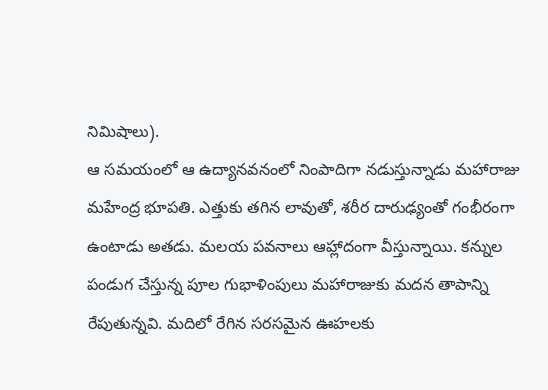నిమిషాలు).
ఆ సమయంలో ఆ ఉద్యానవనంలో నింపాదిగా నడుస్తున్నాడు మహారాజు మహేంద్ర భూపతి. ఎత్తుకు తగిన లావుతో, శరీర దారుఢ్యంతో గంభీరంగా ఉంటాడు అతడు. మలయ పవనాలు ఆహ్లాదంగా వీస్తున్నాయి. కన్నుల పండుగ చేస్తున్న పూల గుభాళింపులు మహారాజుకు మదన తాపాన్ని రేపుతున్నవి. మదిలో రేగిన సరసమైన ఊహలకు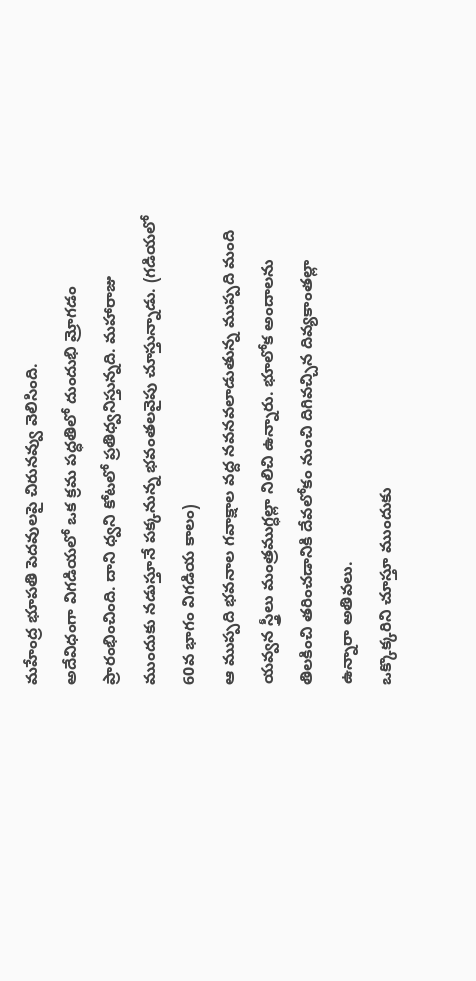మహేంద్ర భూపతి పెదవులపై చిరునవ్వు వెలిసింది.
అదేవిధంగా విగడియలో ఒక క్రమ పద్ధతిలో దుందుభి మ్రోగడం ప్రారంభించింది. దాని ధ్వని కోటలో ప్రతిధ్వనిస్తున్నది. మహారాజు ముందుకు నడుస్తూనే పక్కనున్న భవంతలవైపు చూస్తున్నాడు. (గడియలో 60వ భాగం విగడియ కాలం)
ఆ ముప్పది భవనాల గవాక్షాల వద్ద నవనవలాడుతున్న ముప్పది మంది యవ్వన స్త్రీలు మంత్రముగ్ధల్లా నిలిచి ఉన్నారు. భూలోక అందాలను తిలకించి తరించడానికి దేవలోకం నుంచి దిగివచ్చిన దివ్యకాంతల్లా ఉన్నారా అతివలు.
ఒక్కొక్కరిని చూస్తూ ముందుకు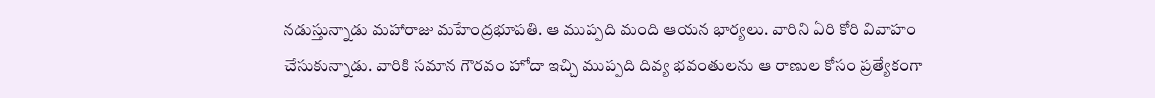నడుస్తున్నాడు మహారాజు మహేంద్రభూపతి. ఆ ముప్పది మంది ఆయన భార్యలు. వారిని ఏరి కోరి వివాహం చేసుకున్నాడు. వారికి సమాన గౌరవం హోదా ఇచ్చి ముప్పది దివ్య భవంతులను ఆ రాణుల కోసం ప్రత్యేకంగా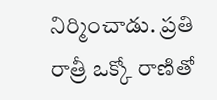నిర్మించాడు. ప్రతి రాత్రీ ఒక్కో రాణితో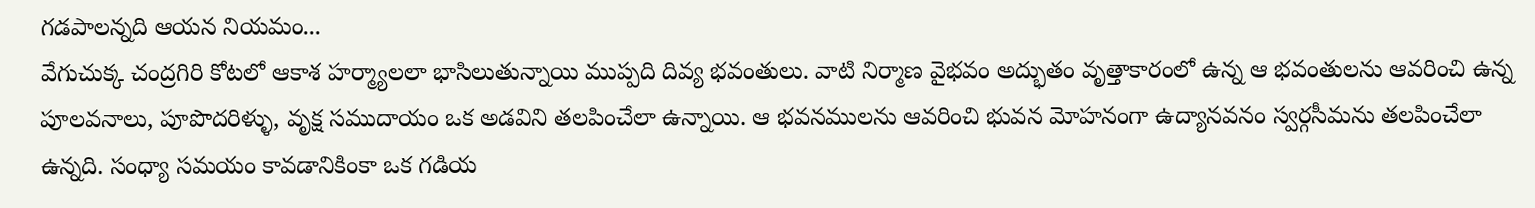గడపాలన్నది ఆయన నియమం...
వేగుచుక్క చంద్రగిరి కోటలో ఆకాశ హర్మ్యాలలా భాసిలుతున్నాయి ముప్పది దివ్య భవంతులు. వాటి నిర్మాణ వైభవం అద్భుతం వృత్తాకారంలో ఉన్న ఆ భవంతులను ఆవరించి ఉన్న పూలవనాలు, పూపొదరిళ్ళు, వృక్ష సముదాయం ఒక అడవిని తలపించేలా ఉన్నాయి. ఆ భవనములను ఆవరించి భువన మోహనంగా ఉద్యానవనం స్వర్గసీమను తలపించేలా ఉన్నది. సంధ్యా సమయం కావడానికింకా ఒక గడియ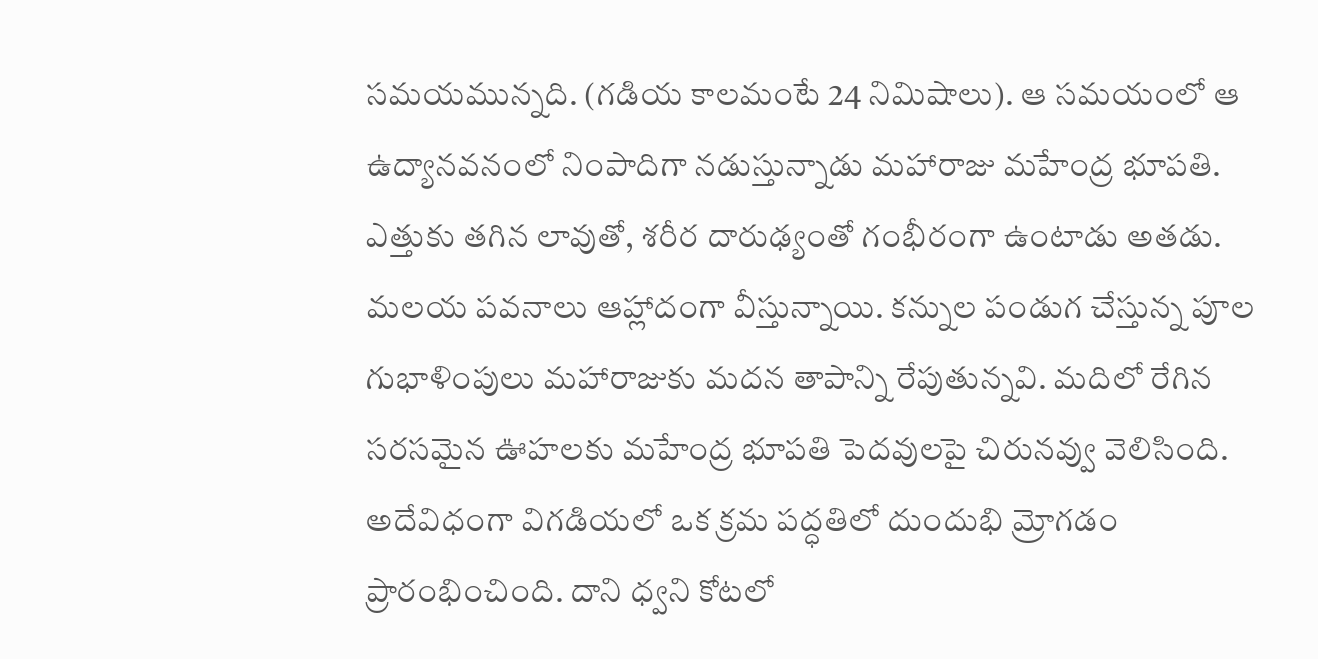సమయమున్నది. (గడియ కాలమంటే 24 నిమిషాలు). ఆ సమయంలో ఆ ఉద్యానవనంలో నింపాదిగా నడుస్తున్నాడు మహారాజు మహేంద్ర భూపతి. ఎత్తుకు తగిన లావుతో, శరీర దారుఢ్యంతో గంభీరంగా ఉంటాడు అతడు. మలయ పవనాలు ఆహ్లాదంగా వీస్తున్నాయి. కన్నుల పండుగ చేస్తున్న పూల గుభాళింపులు మహారాజుకు మదన తాపాన్ని రేపుతున్నవి. మదిలో రేగిన సరసమైన ఊహలకు మహేంద్ర భూపతి పెదవులపై చిరునవ్వు వెలిసింది. అదేవిధంగా విగడియలో ఒక క్రమ పద్ధతిలో దుందుభి మ్రోగడం ప్రారంభించింది. దాని ధ్వని కోటలో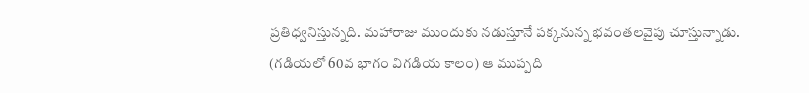ప్రతిధ్వనిస్తున్నది. మహారాజు ముందుకు నడుస్తూనే పక్కనున్న భవంతలవైపు చూస్తున్నాడు. (గడియలో 60వ భాగం విగడియ కాలం) ఆ ముప్పది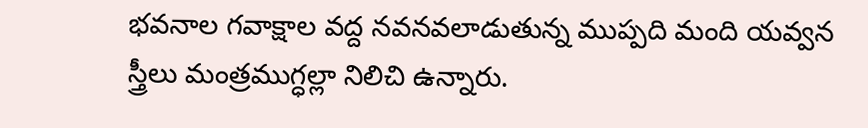భవనాల గవాక్షాల వద్ద నవనవలాడుతున్న ముప్పది మంది యవ్వన స్త్రీలు మంత్రముగ్ధల్లా నిలిచి ఉన్నారు.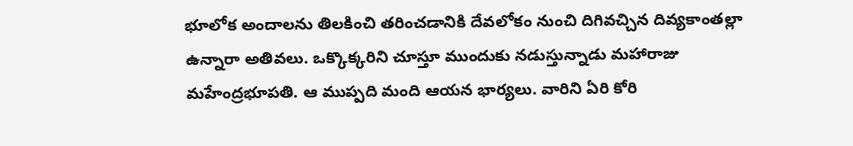భూలోక అందాలను తిలకించి తరించడానికి దేవలోకం నుంచి దిగివచ్చిన దివ్యకాంతల్లా ఉన్నారా అతివలు. ఒక్కొక్కరిని చూస్తూ ముందుకు నడుస్తున్నాడు మహారాజు మహేంద్రభూపతి. ఆ ముప్పది మంది ఆయన భార్యలు. వారిని ఏరి కోరి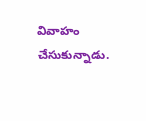వివాహం చేసుకున్నాడు.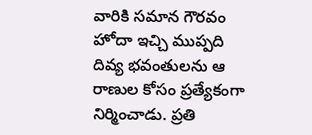వారికి సమాన గౌరవం హోదా ఇచ్చి ముప్పది దివ్య భవంతులను ఆ రాణుల కోసం ప్రత్యేకంగా నిర్మించాడు. ప్రతి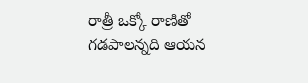రాత్రీ ఒక్కో రాణితో గడపాలన్నది ఆయన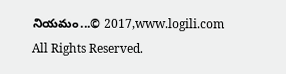నియమం...© 2017,www.logili.com All Rights Reserved.